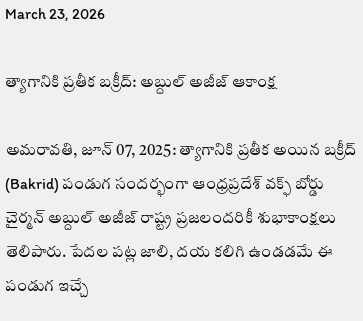March 23, 2026

త్యాగానికి ప్రతీక బక్రీద్: అబ్దుల్ అజీజ్ ఆకాంక్ష

అమరావతి, జూన్ 07, 2025: త్యాగానికి ప్రతీక అయిన బక్రీద్ (Bakrid) పండుగ సందర్భంగా ఆంధ్రప్రదేశ్ వక్ఫ్ బోర్డు చైర్మన్ అబ్దుల్ అజీజ్ రాష్ట్ర ప్రజలందరికీ శుభాకాంక్షలు తెలిపారు. పేదల పట్ల జాలి, దయ కలిగి ఉండడమే ఈ పండుగ ఇచ్చే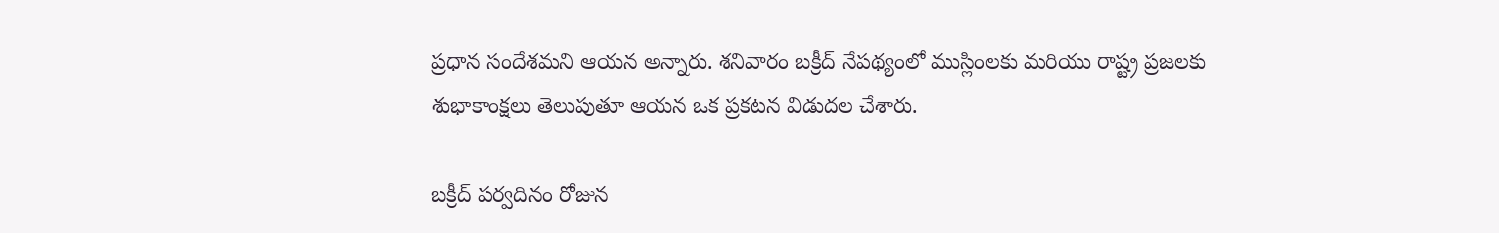ప్రధాన సందేశమని ఆయన అన్నారు. శనివారం బక్రీద్‌ నేపథ్యంలో ముస్లింలకు మరియు రాష్ట్ర ప్రజలకు శుభాకాంక్షలు తెలుపుతూ ఆయన ఒక ప్రకటన విడుదల చేశారు.

బక్రీద్‌ పర్వదినం రోజున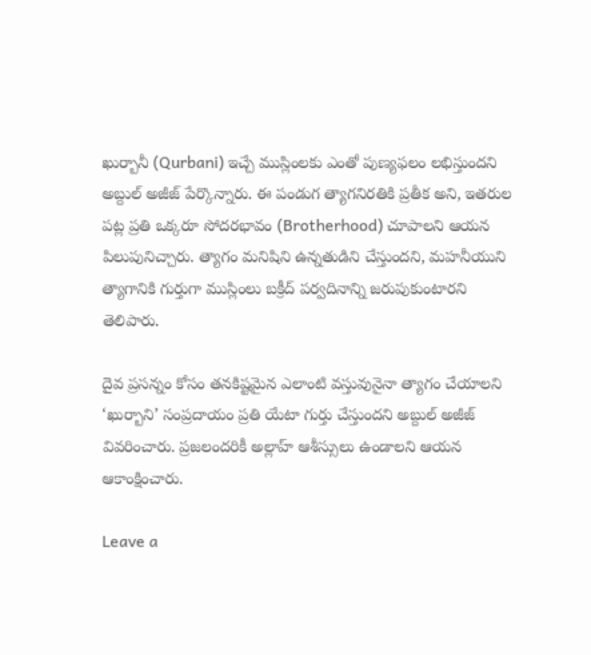ఖుర్బానీ (Qurbani) ఇచ్చే ముస్లింలకు ఎంతో పుణ్యఫలం లభిస్తుందని అబ్దుల్ అజీజ్ పేర్కొన్నారు. ఈ పండుగ త్యాగనిరతికి ప్రతీక అని, ఇతరుల పట్ల ప్రతి ఒక్కరూ సోదరభావం (Brotherhood) చూపాలని ఆయన పిలుపునిచ్చారు. త్యాగం మనిషిని ఉన్నతుడిని చేస్తుందని, మహనీయుని త్యాగానికి గుర్తుగా ముస్లింలు బక్రీద్‌ పర్వదినాన్ని జరుపుకుంటారని తెలిపారు.

దైవ ప్రసన్నం కోసం తనకిష్టమైన ఎలాంటి వస్తువునైనా త్యాగం చేయాలని ‘ఖుర్బాని’ సంప్రదాయం ప్రతి యేటా గుర్తు చేస్తుందని అబ్దుల్ అజీజ్ వివరించారు. ప్రజలందరికీ అల్లాహ్‌ ఆశీస్సులు ఉండాలని ఆయన ఆకాంక్షించారు.

Leave a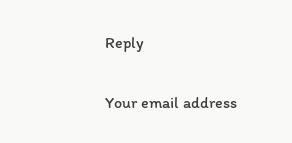Reply

Your email address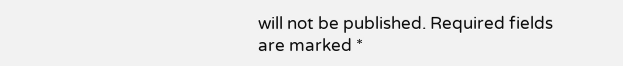will not be published. Required fields are marked *